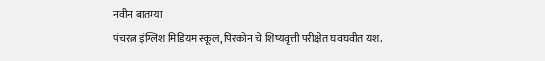नवीन बातम्या
पंचरत्न इंग्लिश मिडियम स्कूल, पिरकोन चे शिष्यवृत्ती परीक्षेत घवघवीत यश.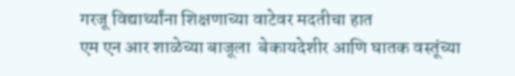गरजू विद्यार्थ्यांना शिक्षणाच्या वाटेवर मदतीचा हात
एम एन आर शाळेच्या बाजूला  बेकायदेशीर आणि घातक वस्तूंच्या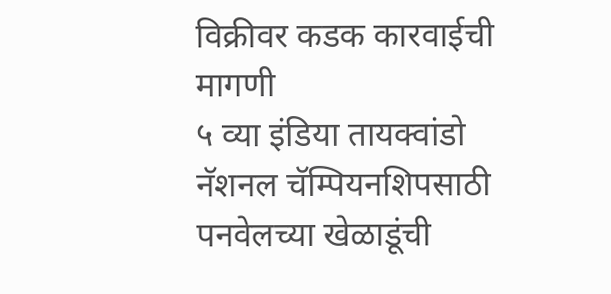विक्रीवर कडक कारवाईची मागणी
५ व्या इंडिया तायक्वांडो नॅशनल चॅम्पियनशिपसाठी पनवेलच्या खेळाडूंची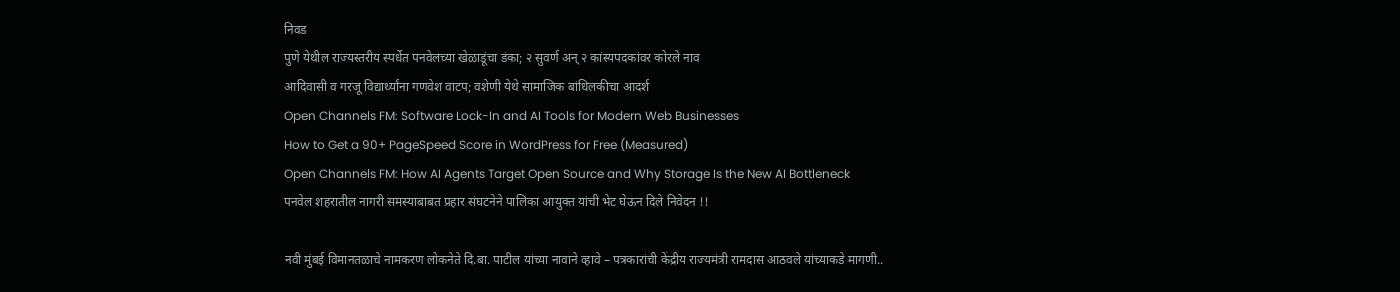निवड
पुणे येथील राज्यस्तरीय स्पर्धेत पनवेलच्या खेळाडूंचा डंका; २ सुवर्ण अन् २ कांस्यपदकांवर कोरले नाव
आदिवासी व गरजू विद्यार्थ्यांना गणवेश वाटप; वशेणी येथे सामाजिक बांधिलकीचा आदर्श
Open Channels FM: Software Lock-In and AI Tools for Modern Web Businesses
How to Get a 90+ PageSpeed Score in WordPress for Free (Measured)
Open Channels FM: How AI Agents Target Open Source and Why Storage Is the New AI Bottleneck
पनवेल शहरातील नागरी समस्याबाबत प्रहार संघटनेने पालिका आयुक्त यांची भेट घेऊन दिले निवेदन !!

नवी मुंबई विमानतळाचे नामकरण लोकनेते दि.बा. पाटील यांच्या नावाने व्हावे – पत्रकारांची केंद्रीय राज्यमंत्री रामदास आठवले यांच्याकडे मागणी..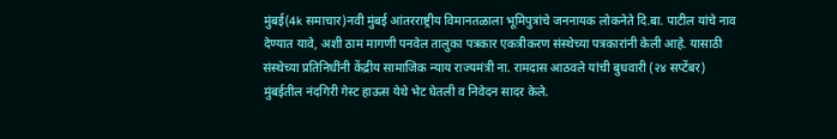मुंबई(4k समाचार)नवी मुंबई आंतरराष्ट्रीय विमानतळाला भूमिपुत्रांचे जननायक लोकनेते दि.बा. पाटील यांचे नाव देण्यात यावे, अशी ठाम मागणी पनवेल तालुका पत्रकार एकत्रीकरण संस्थेच्या पत्रकारांनी केली आहे. यासाठी संस्थेच्या प्रतिनिधींनी केंद्रीय सामाजिक न्याय राज्यमंत्री ना. रामदास आठवले यांची बुधवारी (२४ सप्टेंबर) मुंबईतील नंदगिरी गेस्ट हाऊस येथे भेट घेतली व निवेदन सादर केले.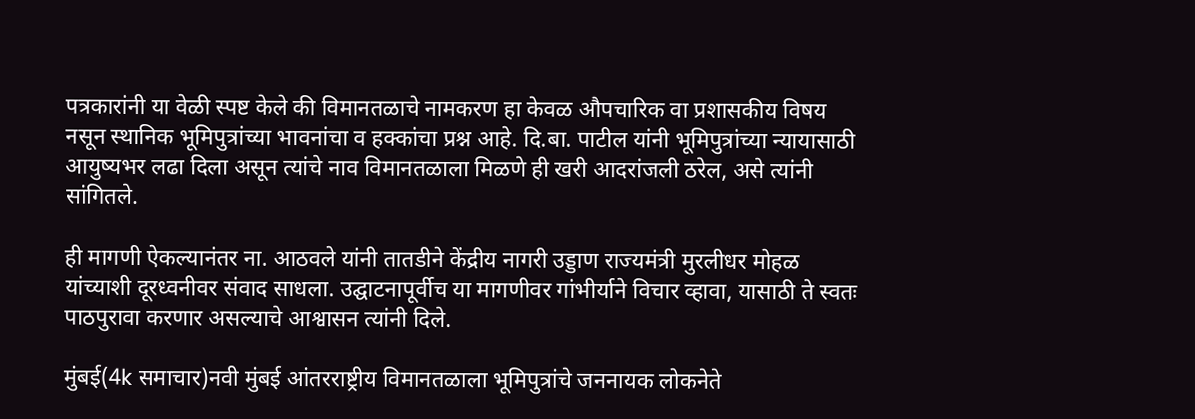पत्रकारांनी या वेळी स्पष्ट केले की विमानतळाचे नामकरण हा केवळ औपचारिक वा प्रशासकीय विषय नसून स्थानिक भूमिपुत्रांच्या भावनांचा व हक्कांचा प्रश्न आहे. दि.बा. पाटील यांनी भूमिपुत्रांच्या न्यायासाठी आयुष्यभर लढा दिला असून त्यांचे नाव विमानतळाला मिळणे ही खरी आदरांजली ठरेल, असे त्यांनी सांगितले.

ही मागणी ऐकल्यानंतर ना. आठवले यांनी तातडीने केंद्रीय नागरी उड्डाण राज्यमंत्री मुरलीधर मोहळ यांच्याशी दूरध्वनीवर संवाद साधला. उद्घाटनापूर्वीच या मागणीवर गांभीर्याने विचार व्हावा, यासाठी ते स्वतः पाठपुरावा करणार असल्याचे आश्वासन त्यांनी दिले.

मुंबई(4k समाचार)नवी मुंबई आंतरराष्ट्रीय विमानतळाला भूमिपुत्रांचे जननायक लोकनेते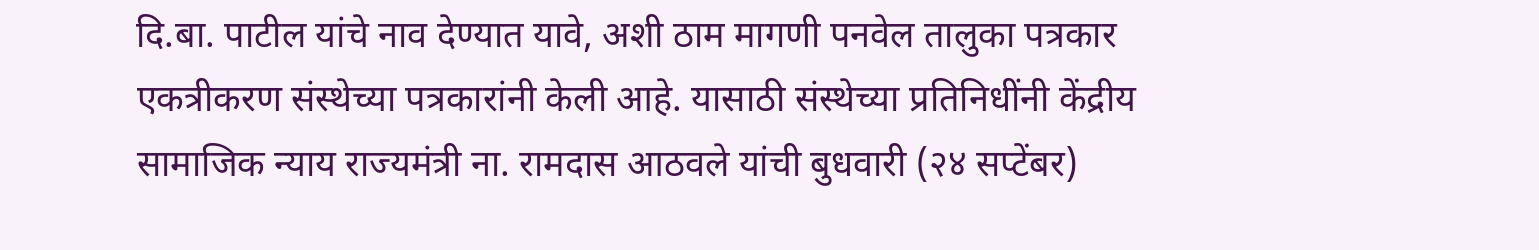दि.बा. पाटील यांचे नाव देण्यात यावे, अशी ठाम मागणी पनवेल तालुका पत्रकार एकत्रीकरण संस्थेच्या पत्रकारांनी केली आहे. यासाठी संस्थेच्या प्रतिनिधींनी केंद्रीय सामाजिक न्याय राज्यमंत्री ना. रामदास आठवले यांची बुधवारी (२४ सप्टेंबर)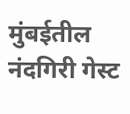मुंबईतील नंदगिरी गेस्ट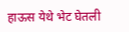हाऊस येथे भेट घेतली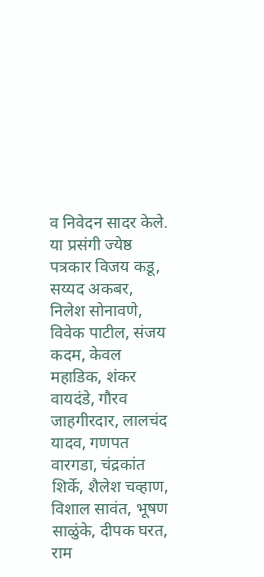व निवेदन सादर केले.
या प्रसंगी ज्येष्ठ पत्रकार विजय कडू, सय्यद अकबर, निलेश सोनावणे, विवेक पाटील, संजय कदम, केवल महाडिक, शंकर वायदंडे, गौरव जाहगीरदार, लालचंद यादव, गणपत वारगडा, चंद्रकांत शिर्के, शैलेश चव्हाण, विशाल सावंत, भूषण साळुंके, दीपक घरत, राम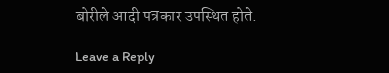बोरीले आदी पत्रकार उपस्थित होते.

Leave a Reply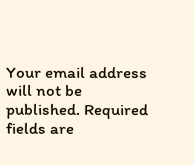Your email address will not be published. Required fields are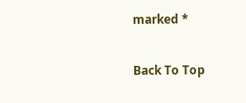marked *

Back To Top